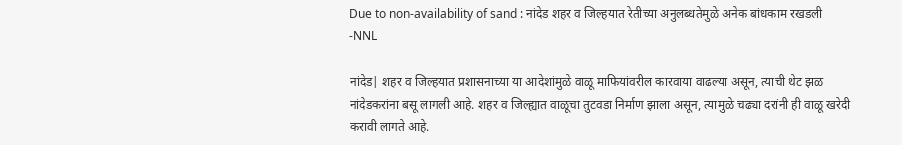Due to non-availability of sand : नांदेड शहर व जिल्हयात रेतीच्या अनुलब्धतेमुळे अनेक बांधकाम रखडली -NNL

नांदेड| शहर व जिल्हयात प्रशासनाच्या या आदेशांमुळे वाळू माफियांवरील कारवाया वाढल्या असून, त्याची थेट झळ नांदेडकरांना बसू लागली आहे. शहर व जिल्ह्यात वाळूचा तुटवडा निर्माण झाला असून, त्यामुळे चढ्या दरांनी ही वाळू खरेदी करावी लागते आहे.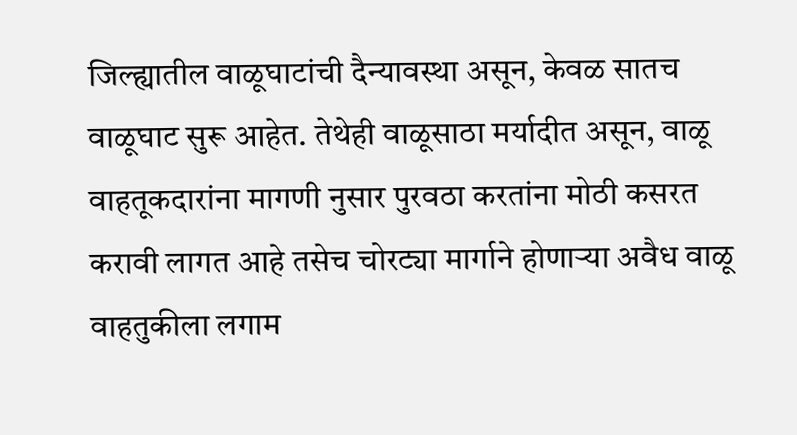जिल्ह्यातील वाळूघाटांची दैन्यावस्था असून, केवळ सातच वाळूघाट सुरू आहेत. तेथेही वाळूसाठा मर्यादीत असून, वाळू वाहतूकदारांना मागणी नुसार पुरवठा करतांना मोठी कसरत करावी लागत आहे तसेच चोरट्या मार्गाने होणाऱ्या अवैध वाळू वाहतुकीला लगाम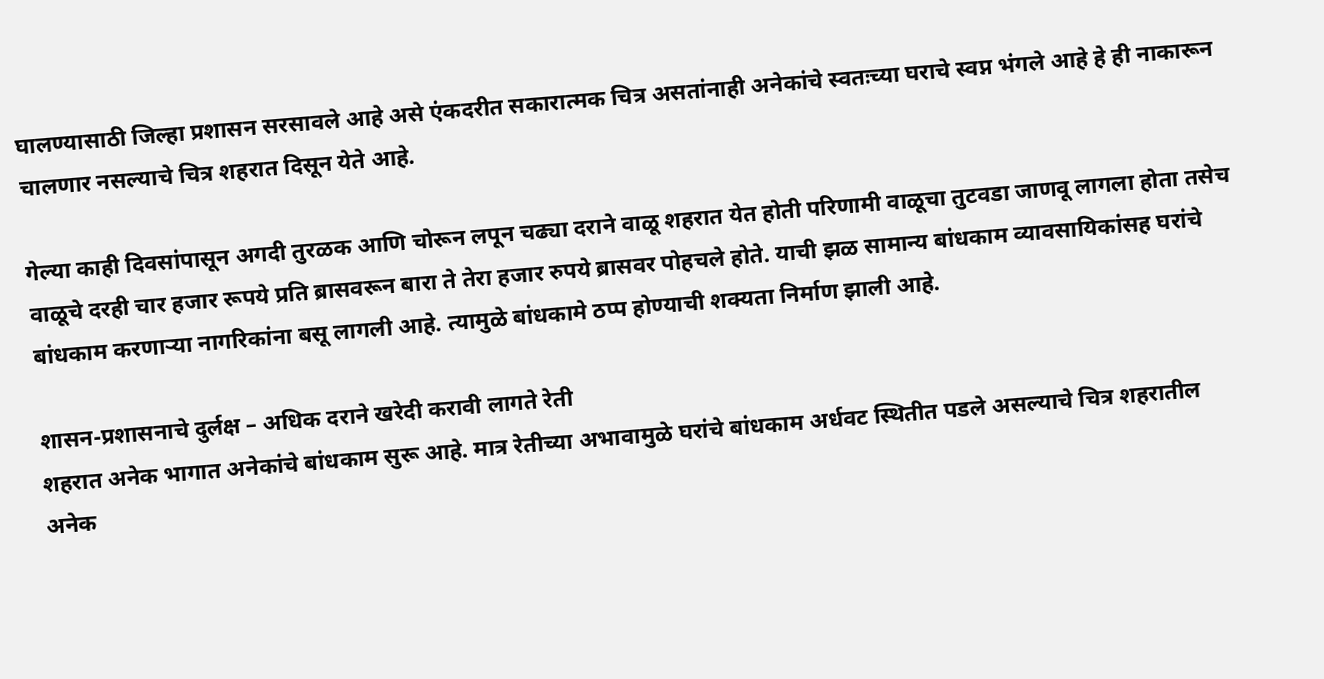घालण्यासाठी जिल्हा प्रशासन सरसावले आहे असे एंकदरीत सकारात्मक चित्र असतांनाही अनेकांचे स्वतःच्या घराचे स्वप्न भंगले आहे हे ही नाकारून चालणार नसल्याचे चित्र शहरात दिसून येते आहे.

गेल्या काही दिवसांपासून अगदी तुरळक आणि चोरून लपून चढ्या दराने वाळू शहरात येत होती परिणामी वाळूचा तुटवडा जाणवू लागला होता तसेच वाळूचे दरही चार हजार रूपये प्रति ब्रासवरून बारा ते तेरा हजार रुपये ब्रासवर पोहचले होते. याची झळ सामान्य बांधकाम व्यावसायिकांसह घरांचे बांधकाम करणाऱ्या नागरिकांना बसू लागली आहे. त्यामुळे बांधकामे ठप्प होण्याची शक्यता निर्माण झाली आहे.

शासन-प्रशासनाचे दुर्लक्ष – अधिक दराने खरेदी करावी लागते रेती
शहरात अनेक भागात अनेकांचे बांधकाम सुरू आहे. मात्र रेतीच्या अभावामुळे घरांचे बांधकाम अर्धवट स्थितीत पडले असल्याचे चित्र शहरातील अनेक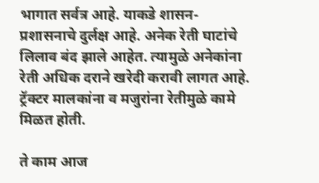भागात सर्वत्र आहे. याकडे शासन- प्रशासनाचे दुर्लक्ष आहे. अनेक रेती घाटांचे लिलाव बंद झाले आहेत. त्यामुळे अनेकांना रेती अधिक दराने खरेदी करावी लागत आहे. ट्रॅक्टर मालकांना व मजुरांना रेतीमुळे कामे मिळत होती.

ते काम आज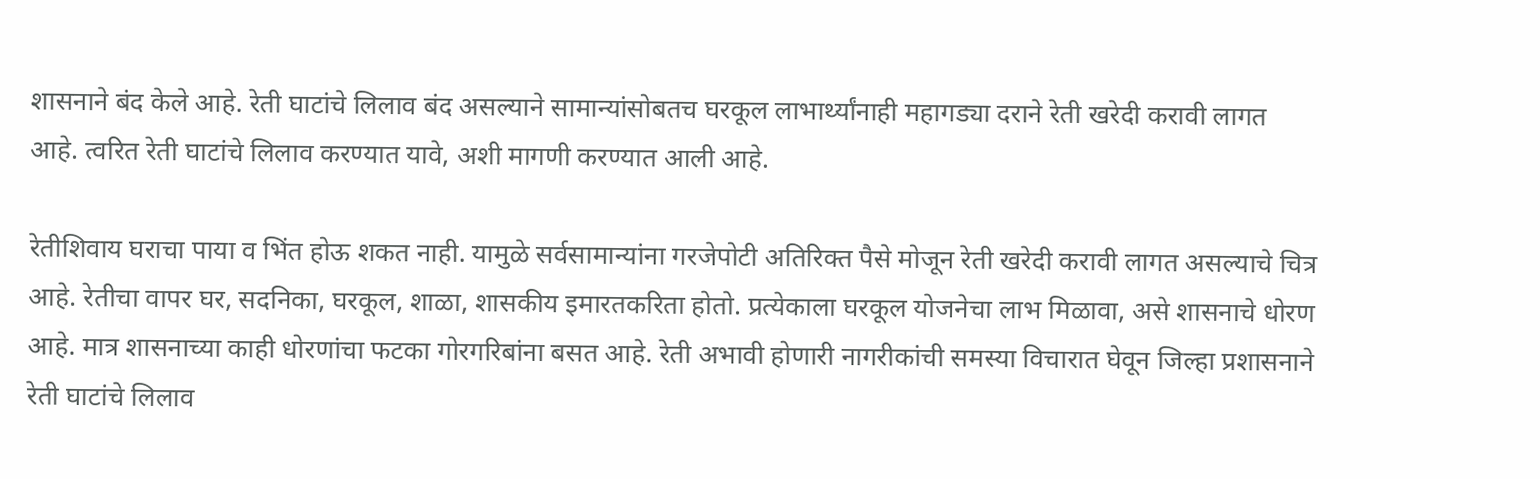शासनाने बंद केले आहे. रेती घाटांचे लिलाव बंद असल्याने सामान्यांसोबतच घरकूल लाभार्थ्यांनाही महागड्या दराने रेती खरेदी करावी लागत आहे. त्वरित रेती घाटांचे लिलाव करण्यात यावे, अशी मागणी करण्यात आली आहे.

रेतीशिवाय घराचा पाया व भिंत होऊ शकत नाही. यामुळे सर्वसामान्यांना गरजेपोटी अतिरिक्त पैसे मोजून रेती खरेदी करावी लागत असल्याचे चित्र आहे. रेतीचा वापर घर, सदनिका, घरकूल, शाळा, शासकीय इमारतकरिता होतो. प्रत्येकाला घरकूल योजनेचा लाभ मिळावा, असे शासनाचे धोरण आहे. मात्र शासनाच्या काही धोरणांचा फटका गोरगरिबांना बसत आहे. रेती अभावी होणारी नागरीकांची समस्या विचारात घेवून जिल्हा प्रशासनाने रेती घाटांचे लिलाव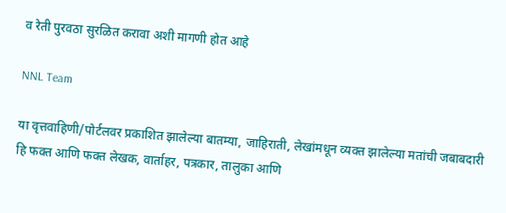व रेती पुरवठा सुरळित करावा अशी मागणी होत आहे

NNL Team

या वृत्तवाहिणी/पोर्टलवर प्रकाशित झालेल्या बातम्या, जाहिराती, लेखांमधून व्यक्त झालेल्या मतांची जबाबदारी हि फक्त आणि फक्त लेखक, वार्ताहर, पत्रकार, तालुका आणि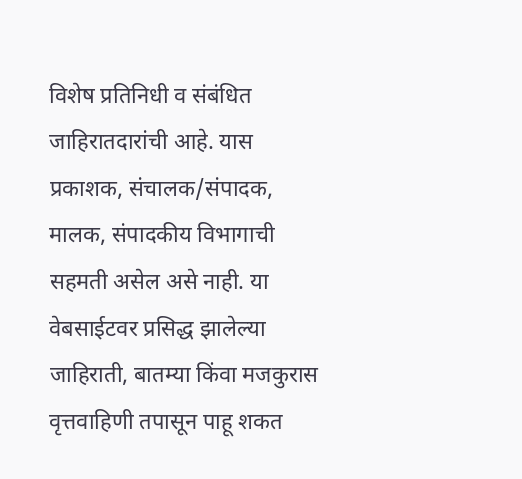विशेष प्रतिनिधी व संबंधित जाहिरातदारांची आहे. यास प्रकाशक, संचालक/संपादक, मालक, संपादकीय विभागाची सहमती असेल असे नाही. या वेबसाईटवर प्रसिद्ध झालेल्या जाहिराती, बातम्या किंवा मजकुरास वृत्तवाहिणी तपासून पाहू शकत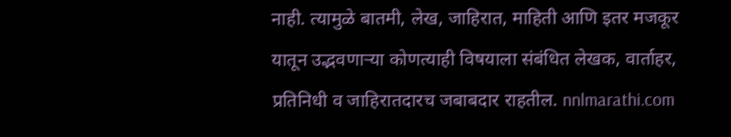नाही. त्यामुळे बातमी, लेख, जाहिरात, माहिती आणि इतर मजकूर यातून उद्भवणाऱ्या कोणत्याही विषयाला संबंधित लेखक, वार्ताहर, प्रतिनिधी व जाहिरातदारच जबाबदार राहतील. nnlmarathi.com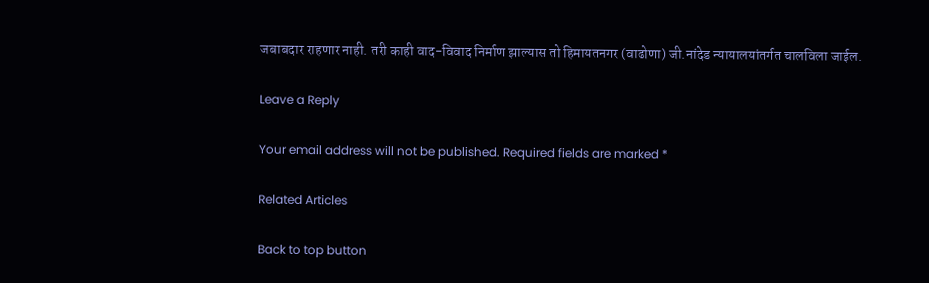जबाबदार राहणार नाही. तरी काही वाद-विवाद निर्माण झाल्यास तो हिमायतनगर (वाढोणा) जी.नांदेड न्यायालयांतर्गत चालविला जाईल.

Leave a Reply

Your email address will not be published. Required fields are marked *

Related Articles

Back to top button